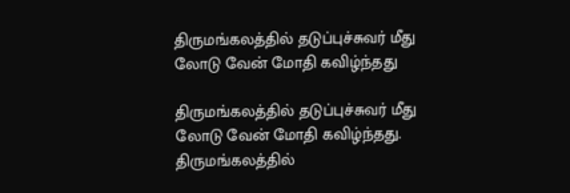திருமங்கலத்தில் தடுப்புச்சுவர் மீது லோடு வேன் மோதி கவிழ்ந்தது

திருமங்கலத்தில் தடுப்புச்சுவர் மீது லோடு வேன் மோதி கவிழ்ந்தது.
திருமங்கலத்தில்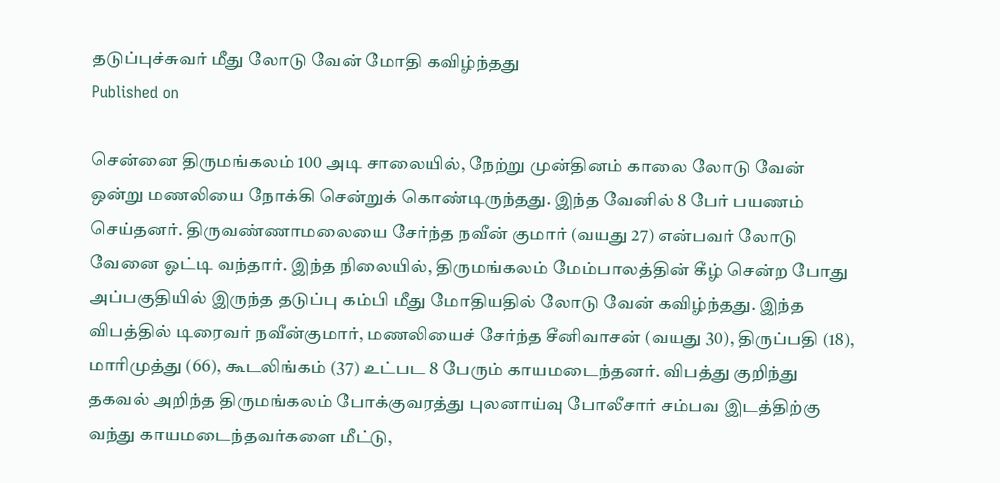தடுப்புச்சுவர் மீது லோடு வேன் மோதி கவிழ்ந்தது
Published on

சென்னை திருமங்கலம் 100 அடி சாலையில், நேற்று முன்தினம் காலை லோடு வேன் ஒன்று மணலியை நோக்கி சென்றுக் கொண்டிருந்தது. இந்த வேனில் 8 பேர் பயணம் செய்தனர். திருவண்ணாமலையை சேர்ந்த நவீன் குமார் (வயது 27) என்பவர் லோடு வேனை ஓட்டி வந்தார். இந்த நிலையில், திருமங்கலம் மேம்பாலத்தின் கீழ் சென்ற போது அப்பகுதியில் இருந்த தடுப்பு கம்பி மீது மோதியதில் லோடு வேன் கவிழ்ந்தது. இந்த விபத்தில் டிரைவர் நவீன்குமார், மணலியைச் சேர்ந்த சீனிவாசன் (வயது 30), திருப்பதி (18), மாரிமுத்து (66), கூடலிங்கம் (37) உட்பட 8 பேரும் காயமடைந்தனர். விபத்து குறிந்து தகவல் அறிந்த திருமங்கலம் போக்குவரத்து புலனாய்வு போலீசார் சம்பவ இடத்திற்கு வந்து காயமடைந்தவர்களை மீட்டு,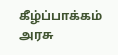கீழ்ப்பாக்கம் அரசு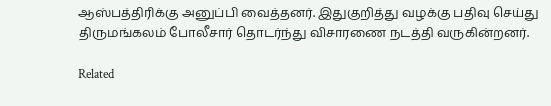ஆஸ்பத்திரிக்கு அனுப்பி வைத்தனர். இதுகுறித்து வழக்கு பதிவு செய்து திருமங்கலம் போலீசார் தொடர்ந்து விசாரணை நடத்தி வருகின்றனர்.

Related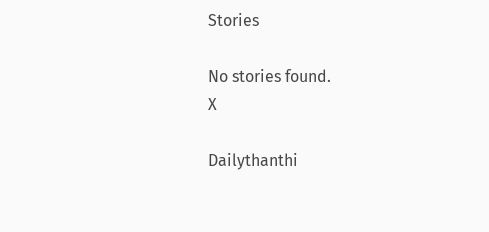Stories

No stories found.
X

Dailythanthi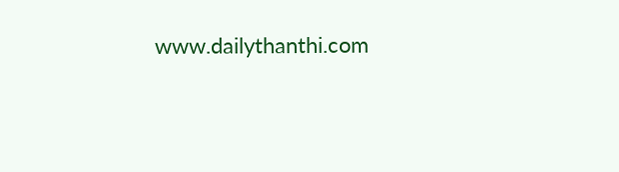www.dailythanthi.com